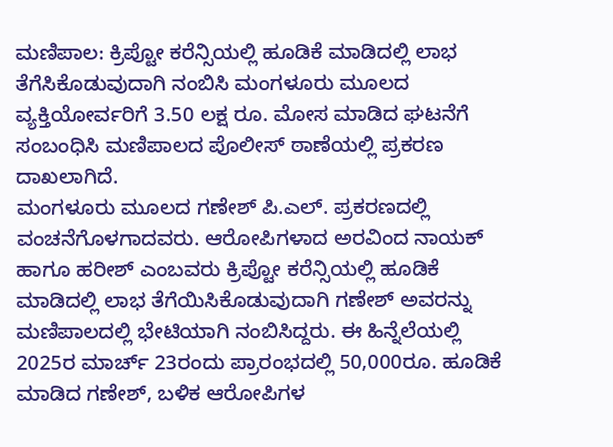ಮಣಿಪಾಲ: ಕ್ರಿಪ್ಟೋ ಕರೆನ್ಸಿಯಲ್ಲಿ ಹೂಡಿಕೆ ಮಾಡಿದಲ್ಲಿ ಲಾಭ ತೆಗೆಸಿಕೊಡುವುದಾಗಿ ನಂಬಿಸಿ ಮಂಗಳೂರು ಮೂಲದ ವ್ಯಕ್ತಿಯೋರ್ವರಿಗೆ 3.50 ಲಕ್ಷ ರೂ. ಮೋಸ ಮಾಡಿದ ಘಟನೆಗೆ ಸಂಬಂಧಿಸಿ ಮಣಿಪಾಲದ ಪೊಲೀಸ್ ಠಾಣೆಯಲ್ಲಿ ಪ್ರಕರಣ ದಾಖಲಾಗಿದೆ.
ಮಂಗಳೂರು ಮೂಲದ ಗಣೇಶ್ ಪಿ.ಎಲ್. ಪ್ರಕರಣದಲ್ಲಿ ವಂಚನೆಗೊಳಗಾದವರು. ಆರೋಪಿಗಳಾದ ಅರವಿಂದ ನಾಯಕ್ ಹಾಗೂ ಹರೀಶ್ ಎಂಬವರು ಕ್ರಿಪ್ಟೋ ಕರೆನ್ಸಿಯಲ್ಲಿ ಹೂಡಿಕೆ ಮಾಡಿದಲ್ಲಿ ಲಾಭ ತೆಗೆಯಿಸಿಕೊಡುವುದಾಗಿ ಗಣೇಶ್ ಅವರನ್ನು ಮಣಿಪಾಲದಲ್ಲಿ ಭೇಟಿಯಾಗಿ ನಂಬಿಸಿದ್ದರು. ಈ ಹಿನ್ನೆಲೆಯಲ್ಲಿ 2025ರ ಮಾರ್ಚ್ 23ರಂದು ಪ್ರಾರಂಭದಲ್ಲಿ 50,000ರೂ. ಹೂಡಿಕೆ ಮಾಡಿದ ಗಣೇಶ್, ಬಳಿಕ ಆರೋಪಿಗಳ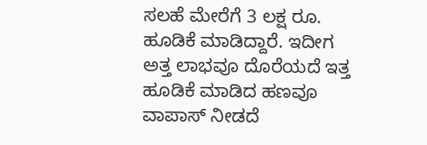ಸಲಹೆ ಮೇರೆಗೆ 3 ಲಕ್ಷ ರೂ. ಹೂಡಿಕೆ ಮಾಡಿದ್ದಾರೆ. ಇದೀಗ ಅತ್ತ ಲಾಭವೂ ದೊರೆಯದೆ ಇತ್ತ ಹೂಡಿಕೆ ಮಾಡಿದ ಹಣವೂ ವಾಪಾಸ್ ನೀಡದೆ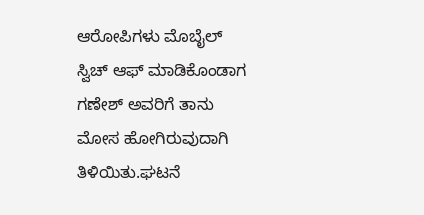ಆರೋಪಿಗಳು ಮೊಬೈಲ್ ಸ್ವಿಚ್ ಆಫ್ ಮಾಡಿಕೊಂಡಾಗ ಗಣೇಶ್ ಅವರಿಗೆ ತಾನು ಮೋಸ ಹೋಗಿರುವುದಾಗಿ ತಿಳಿಯಿತು.ಘಟನೆ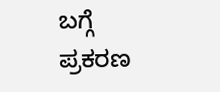ಬಗ್ಗೆ ಪ್ರಕರಣ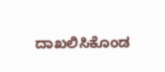ದಾಖಲಿಸಿಕೊಂಡ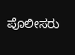ಪೊಲೀಸರು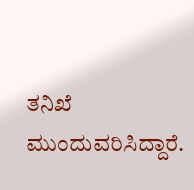ತನಿಖೆ ಮುಂದುವರಿಸಿದ್ದಾರೆ.